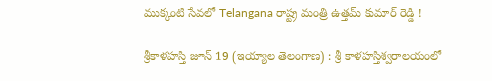ముక్కంటి సేవలో Telangana రాష్ట్ర మంత్రి ఉత్తమ్‌ కుమార్‌ రెడ్డి !

శ్రీకాళహస్తి జూన్‌ 19 (ఇయ్యాల తెలంగాణ) : శ్రీ కాళహస్తిశ్వరాలయంలో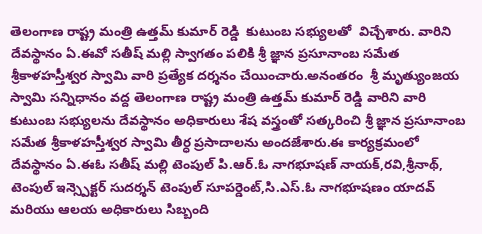తెలంగాణ రాష్ట్ర మంత్రి ఉత్తమ్‌ కుమార్‌ రెడ్డి  కుటుంబ సభ్యులతో  విచ్చేశారు. వారిని దేవస్థానం ఏ.ఈవో సతీష్‌ మల్లి స్వాగతం పలికి శ్రీ జ్ఞాన ప్రసూనాంబ సమేత శ్రీకాళహస్తీశ్వర స్వామి వారి ప్రత్యేక దర్శనం చేయించారు.అనంతరం  శ్రీ మృత్యుంజయ స్వామి సన్నిధానం వద్ద తెలంగాణ రాష్ట్ర మంత్రి ఉత్తమ్‌ కుమార్‌ రెడ్డి వారిని వారి కుటుంబ సభ్యులను దేవస్థానం అధికారులు శేష వస్త్రంతో సత్కరించి శ్రీ జ్ఞాన ప్రసూనాంబ సమేత శ్రీకాళహస్తీశ్వర స్వామి తీర్ధ ప్రసాదాలను అందజేశారు.ఈ కార్యక్రమంలో దేవస్థానం ఏ.ఈఓ సతీష్‌ మల్లి టెంపుల్‌ పి.ఆర్‌.ఓ నాగభూషణ్‌ నాయక్‌,రవి,శ్రీనాథ్‌, టెంపుల్‌ ఇన్స్పెక్టర్‌ సుదర్శన్‌ టెంపుల్‌ సూపర్డెంట్‌,సి.ఎస్‌.ఓ నాగభూషణం యాదవ్‌ మరియు ఆలయ అధికారులు సిబ్బంది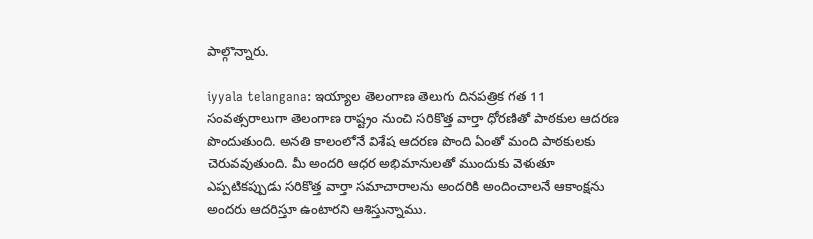పాల్గొన్నారు.

iyyala telangana: ఇయ్యాల తెలంగాణ తెలుగు దినపత్రిక గత 11 సంవత్సరాలుగా తెలంగాణ రాష్ట్రం నుంచి సరికొత్త వార్తా ధోరణితో పాఠకుల ఆదరణ పొందుతుంది. అనతి కాలంలోనే విశేష ఆదరణ పొంది ఏంతో మంది పాఠకులకు చెరువవుతుంది. మీ అందరి ఆధర అభిమానులతో ముందుకు వెళుతూ ఎప్పటికప్పుడు సరికొత్త వార్తా సమాచారాలను అందరికి అందించాలనే ఆకాంక్షను అందరు ఆదరిస్తూ ఉంటారని ఆశిస్తున్నాము.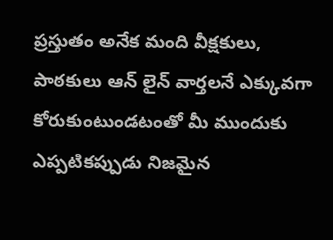ప్రస్తుతం అనేక మంది వీక్షకులు, పాఠకులు ఆన్ లైన్ వార్తలనే ఎక్కువగా కోరుకుంటుండటంతో మీ ముందుకు ఎప్పటికప్పుడు నిజమైన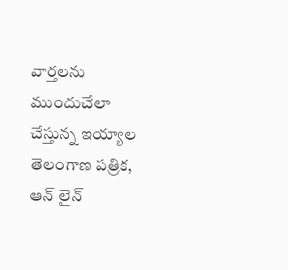వార్తలను ముందుచేలా చేస్తున్న ఇయ్యాల తెలంగాణ పత్రిక, ఆన్ లైన్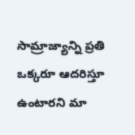సామ్రాజ్యాన్ని ప్రతి ఒక్కరూ ఆదరిస్తూ ఉంటారని మా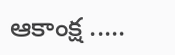ఆకాంక్ష .....